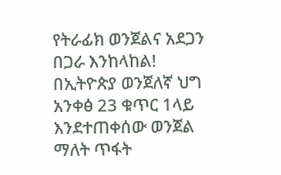የትራፊክ ወንጀልና አደጋን በጋራ እንከላከል!
በኢትዮጵያ ወንጀለኛ ህግ አንቀፅ 23 ቁጥር 1ላይ እንደተጠቀሰው ወንጀል ማለት ጥፋት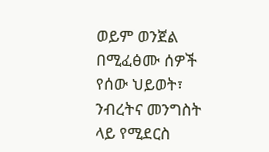ወይም ወንጀል በሚፈፅሙ ሰዎች የሰው ህይወት፣ ንብረትና መንግስት ላይ የሚደርስ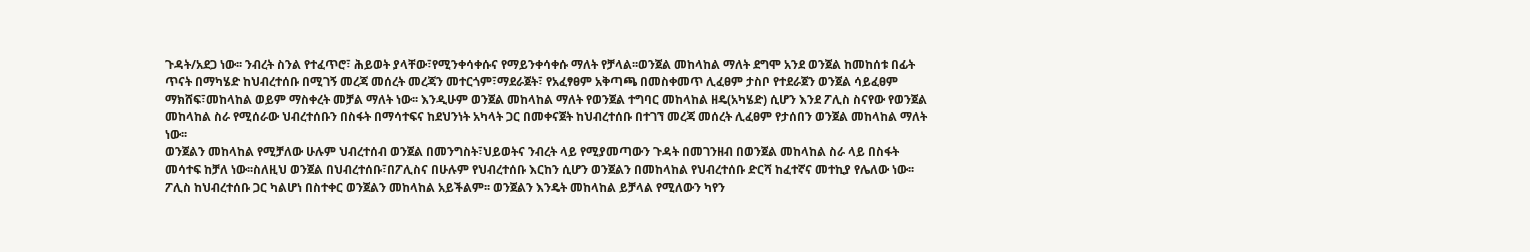ጉዳት/አደጋ ነው፡፡ ንብረት ስንል የተፈጥሮ፣ ሕይወት ያላቸው፣የሚንቀሳቀሱና የማይንቀሳቀሱ ማለት የቻላል፡፡ወንጀል መከላከል ማለት ደግሞ አንደ ወንጀል ከመከሰቱ በፊት ጥናት በማካሄድ ከህብረተሰቡ በሚገኝ መረጃ መሰረት መረጃን መተርጎም፣ማደራጀት፣ የአፈፃፀም አቅጣጫ በመስቀመጥ ሊፈፀም ታስቦ የተደራጀን ወንጀል ሳይፈፀም ማክሸፍ፣መከላከል ወይም ማስቀረት መቻል ማለት ነው፡፡ እንዲሁም ወንጀል መከላከል ማለት የወንጀል ተግባር መከላከል ዘዴ(አካሄድ) ሲሆን እንደ ፖሊስ ስናየው የወንጀል መከላከል ስራ የሚሰራው ህብረተሰቡን በስፋት በማሳተፍና ከደህንነት አካላት ጋር በመቀናጀት ከህብረተሰቡ በተገኘ መረጃ መሰረት ሊፈፀም የታሰበን ወንጀል መከላከል ማለት ነው፡፡
ወንጀልን መከላከል የሚቻለው ሁሉም ህብረተሰብ ወንጀል በመንግስት፣ህይወትና ንብረት ላይ የሚያመጣውን ጉዳት በመገንዘብ በወንጀል መከላከል ስራ ላይ በስፋት መሳተፍ ከቻለ ነው፡፡ስለዚህ ወንጀል በህብረተሰቡ፣በፖሊስና በሁሉም የህብረተሰቡ እርከን ሲሆን ወንጀልን በመከላከል የህብረተሰቡ ድርሻ ከፈተኛና መተኪያ የሌለው ነው፡፡
ፖሊስ ከህብረተሰቡ ጋር ካልሆነ በስተቀር ወንጀልን መከላከል አይችልም፡፡ ወንጀልን እንዴት መከላከል ይቻላል የሚለውን ካየን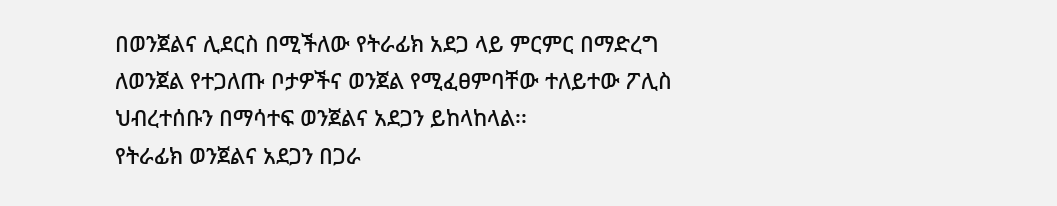በወንጀልና ሊደርስ በሚችለው የትራፊክ አደጋ ላይ ምርምር በማድረግ ለወንጀል የተጋለጡ ቦታዎችና ወንጀል የሚፈፀምባቸው ተለይተው ፖሊስ ህብረተሰቡን በማሳተፍ ወንጀልና አደጋን ይከላከላል፡፡
የትራፊክ ወንጀልና አደጋን በጋራ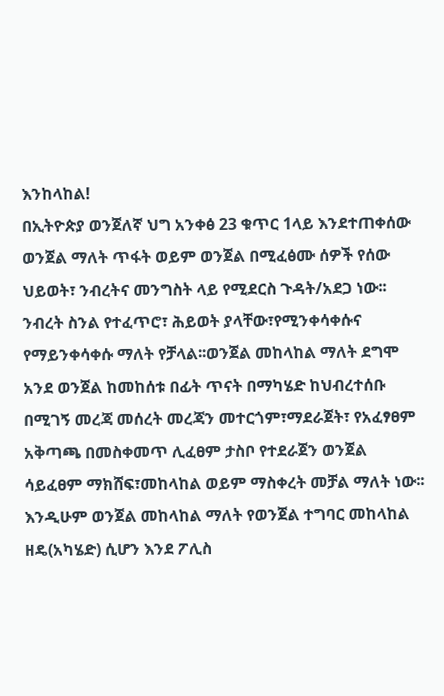እንከላከል!
በኢትዮጵያ ወንጀለኛ ህግ አንቀፅ 23 ቁጥር 1ላይ እንደተጠቀሰው ወንጀል ማለት ጥፋት ወይም ወንጀል በሚፈፅሙ ሰዎች የሰው ህይወት፣ ንብረትና መንግስት ላይ የሚደርስ ጉዳት/አደጋ ነው፡፡ ንብረት ስንል የተፈጥሮ፣ ሕይወት ያላቸው፣የሚንቀሳቀሱና የማይንቀሳቀሱ ማለት የቻላል፡፡ወንጀል መከላከል ማለት ደግሞ አንደ ወንጀል ከመከሰቱ በፊት ጥናት በማካሄድ ከህብረተሰቡ በሚገኝ መረጃ መሰረት መረጃን መተርጎም፣ማደራጀት፣ የአፈፃፀም አቅጣጫ በመስቀመጥ ሊፈፀም ታስቦ የተደራጀን ወንጀል ሳይፈፀም ማክሸፍ፣መከላከል ወይም ማስቀረት መቻል ማለት ነው፡፡ እንዲሁም ወንጀል መከላከል ማለት የወንጀል ተግባር መከላከል ዘዴ(አካሄድ) ሲሆን እንደ ፖሊስ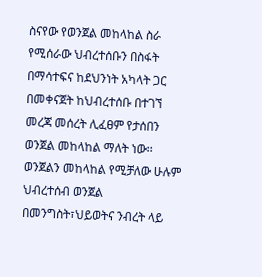ስናየው የወንጀል መከላከል ስራ የሚሰራው ህብረተሰቡን በስፋት በማሳተፍና ከደህንነት አካላት ጋር በመቀናጀት ከህብረተሰቡ በተገኘ መረጃ መሰረት ሊፈፀም የታሰበን ወንጀል መከላከል ማለት ነው፡፡
ወንጀልን መከላከል የሚቻለው ሁሉም ህብረተሰብ ወንጀል በመንግስት፣ህይወትና ንብረት ላይ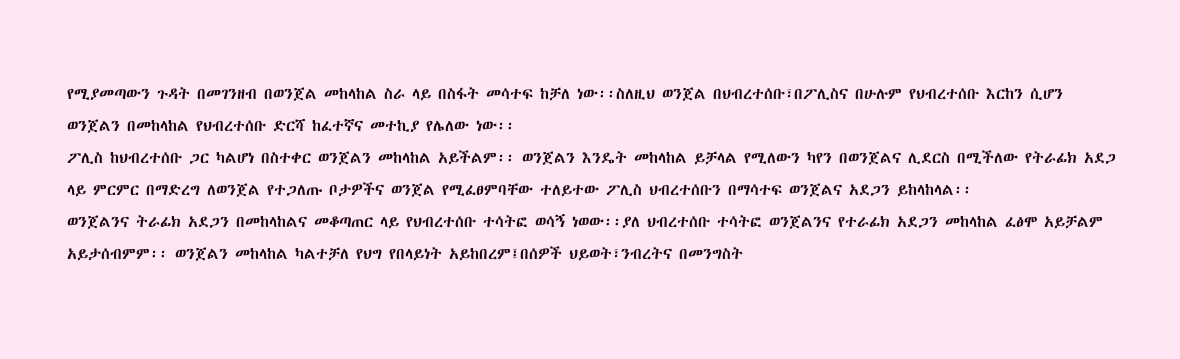የሚያመጣውን ጉዳት በመገንዘብ በወንጀል መከላከል ስራ ላይ በስፋት መሳተፍ ከቻለ ነው፡፡ስለዚህ ወንጀል በህብረተሰቡ፣በፖሊስና በሁሉም የህብረተሰቡ እርከን ሲሆን ወንጀልን በመከላከል የህብረተሰቡ ድርሻ ከፈተኛና መተኪያ የሌለው ነው፡፡
ፖሊስ ከህብረተሰቡ ጋር ካልሆነ በስተቀር ወንጀልን መከላከል አይችልም፡፡ ወንጀልን እንዴት መከላከል ይቻላል የሚለውን ካየን በወንጀልና ሊደርስ በሚችለው የትራፊክ አደጋ ላይ ምርምር በማድረግ ለወንጀል የተጋለጡ ቦታዎችና ወንጀል የሚፈፀምባቸው ተለይተው ፖሊስ ህብረተሰቡን በማሳተፍ ወንጀልና አደጋን ይከላከላል፡፡
ወንጀልንና ትራፊክ አደጋን በመከላከልና መቆጣጠር ላይ የህብረተሰቡ ተሳትፎ ወሳኝ ነወው፡፡ያለ ህብረተሰቡ ተሳትፎ ወንጀልንና የተራፊክ አደጋን መከላከል ፈፅሞ አይቻልም አይታሰብምም፡፡ ወንጀልን መከላከል ካልተቻለ የህግ የበላይነት አይከበረም፤በሰዎች ህይወት፣ንብረትና በመንግስት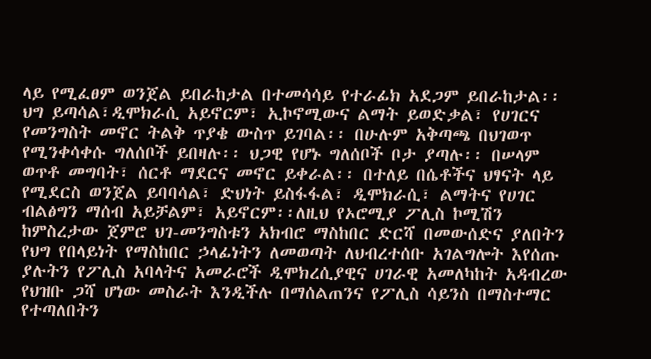ላይ የሚፈፀም ወንጀል ይበራከታል በተመሳሳይ የተራፊክ አደጋም ይበራከታል፡፡ህግ ይጣሳል፣ዲሞክራሲ አይኖርም፣ ኢኮኖሚውና ልማት ይወድቃል፣ የሀገርና የመንግስት መኖር ትልቅ ጥያቄ ውስጥ ይገባል፡፡ በሁሉም አቅጣጫ በህገወጥ የሚንቀሳቀሱ ግለሰቦች ይበዛሉ፡፡ ህጋዊ የሆኑ ግለሰቦች ቦታ ያጣሉ፡፡ በሠላም ወጥቶ መግባት፣ ሰርቶ ማደርና መኖር ይቀራል፡፡ በተለይ በሴቶችና ህፃናት ላይ የሚደርስ ወንጀል ይባባሳል፣ ድህነት ይስፋፋል፣ ዲሞክራሲ፣ ልማትና የሀገር ብልፅግን ማሰብ አይቻልም፣ አይኖርም፡፡ለዚህ የኦሮሚያ ፖሊስ ኮሚሽን ከምስረታው ጀምሮ ህገ-መንግስቱን አክብሮ ማስከበር ድርሻ በመውሰድና ያለበትን የህግ የበላይነት የማስከበር ኃላፊነትን ለመወጣት ለህብረተሰቡ አገልግሎት እየሰጡ ያሉትን የፖሊስ አባላትና አመራሮች ዲሞክረሲያዊና ሀገራዊ አመለካከት አዳብረው የህዝቡ ጋሻ ሆነው መስራት እንዲችሉ በማሰልጠንና የፖሊስ ሳይንስ በማስተማር የተጣለበትን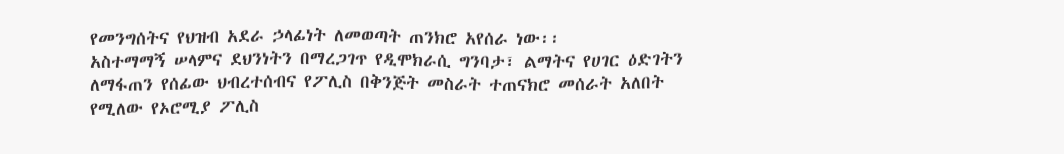የመንግሰትና የህዝብ አደራ ኃላፊነት ለመወጣት ጠንክሮ አየሰራ ነው፡፡
አስተማማኝ ሠላምና ደህንነትን በማረጋገጥ የዲሞክራሲ ግንባታ፣ ልማትና የሀገር ዕድገትን ለማፋጠን የሰፊው ህብረተሰብና የፖሊስ በቅንጅት መስራት ተጠናክሮ መሰራት አለበት የሚለው የኦሮሚያ ፖሊስ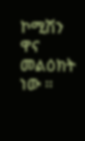ኮሚሽን ዋና መልዕክት ነው ፡፡